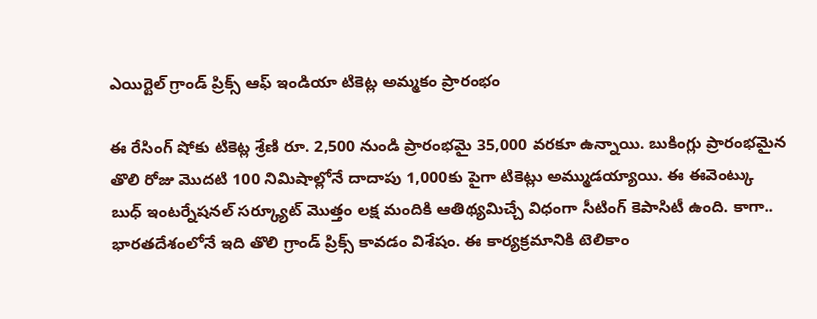ఎయిర్టెల్ గ్రాండ్ ప్రిక్స్ ఆఫ్ ఇండియా టికెట్ల అమ్మకం ప్రారంభం

ఈ రేసింగ్ షోకు టికెట్ల శ్రేణి రూ. 2,500 నుండి ప్రారంభమై 35,000 వరకూ ఉన్నాయి. బుకింగ్లు ప్రారంభమైన తొలి రోజు మొదటి 100 నిమిషాల్లోనే దాదాపు 1,000కు పైగా టికెట్లు అమ్ముడయ్యాయి. ఈ ఈవెంట్కు బుధ్ ఇంటర్నేషనల్ సర్క్యూట్ మొత్తం లక్ష మందికి ఆతిథ్యమిచ్చే విధంగా సీటింగ్ కెపాసిటీ ఉంది. కాగా.. భారతదేశంలోనే ఇది తొలి గ్రాండ్ ప్రిక్స్ కావడం విశేషం. ఈ కార్యక్రమానికి టెలికాం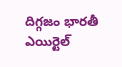దిగ్గజం భారతీ ఎయిర్టెల్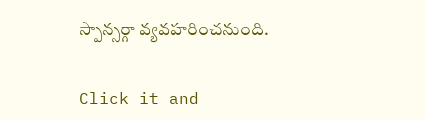స్పాన్సర్గా వ్యవహరించనుంది.


Click it and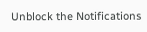Unblock the Notifications